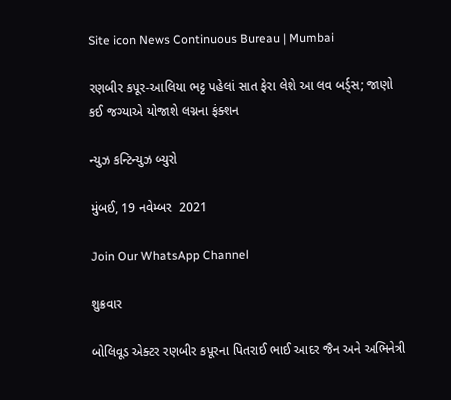Site icon News Continuous Bureau | Mumbai

રણબીર કપૂર-આલિયા ભટ્ટ પહેલાં સાત ફેરા લેશે આ લવ બર્ડ્સ; જાણો કઈ જગ્યાએ યોજાશે લગ્નના ફંક્શન

ન્યુઝ કન્ટિન્યુઝ બ્યુરો

મુંબઈ, 19 નવેમ્બર  2021

Join Our WhatsApp Channel

શુક્રવાર

બોલિવૂડ એક્ટર રણબીર કપૂરના પિતરાઈ ભાઈ આદર જૈન અને અભિનેત્રી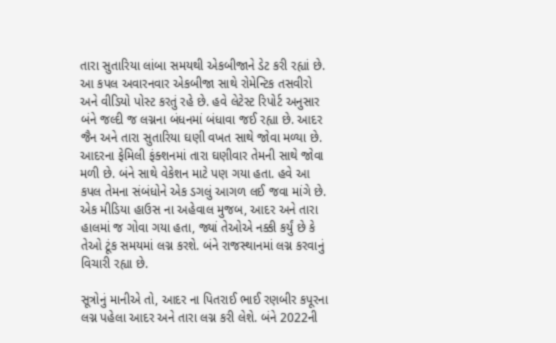તારા સુતારિયા લાંબા સમયથી એકબીજાને ડેટ કરી રહ્યાં છે. આ કપલ અવારનવાર એકબીજા સાથે રોમેન્ટિક તસવીરો અને વીડિયો પોસ્ટ કરતું રહે છે. હવે લેટેસ્ટ રિપોર્ટ અનુસાર બંને જલ્દી જ લગ્નના બંધનમાં બંધાવા જઈ રહ્યા છે. આદર જૈન અને તારા સુતારિયા ઘણી વખત સાથે જોવા મળ્યા છે. આદરના ફેમિલી ફંક્શનમાં તારા ઘણીવાર તેમની સાથે જોવા મળી છે. બંને સાથે વેકેશન માટે પણ ગયા હતા. હવે આ કપલ તેમના સંબંધોને એક ડગલું આગળ લઈ જવા માંગે છે. એક મીડિયા હાઉસ ના અહેવાલ મુજબ, આદર અને તારા હાલમાં જ ગોવા ગયા હતા, જ્યાં તેઓએ નક્કી કર્યું છે કે તેઓ ટૂંક સમયમાં લગ્ન કરશે. બંને રાજસ્થાનમાં લગ્ન કરવાનું વિચારી રહ્યા છે.

સૂત્રોનું માનીએ તો, આદર ના પિતરાઈ ભાઈ રણબીર કપૂરના લગ્ન પહેલા આદર અને તારા લગ્ન કરી લેશે. બંને 2022ની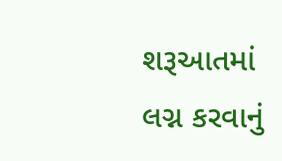શરૂઆતમાં લગ્ન કરવાનું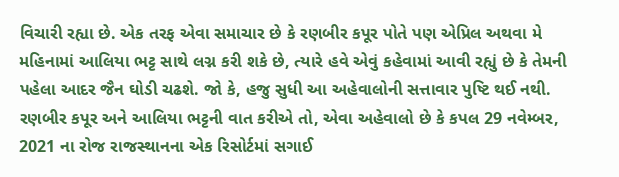વિચારી રહ્યા છે. એક તરફ એવા સમાચાર છે કે રણબીર કપૂર પોતે પણ એપ્રિલ અથવા મે મહિનામાં આલિયા ભટ્ટ સાથે લગ્ન કરી શકે છે, ત્યારે હવે એવું કહેવામાં આવી રહ્યું છે કે તેમની પહેલા આદર જૈન ઘોડી ચઢશે. જો કે, હજુ સુધી આ અહેવાલોની સત્તાવાર પુષ્ટિ થઈ નથી. રણબીર કપૂર અને આલિયા ભટ્ટની વાત કરીએ તો, એવા અહેવાલો છે કે કપલ 29 નવેમ્બર, 2021 ના રોજ રાજસ્થાનના એક રિસોર્ટમાં સગાઈ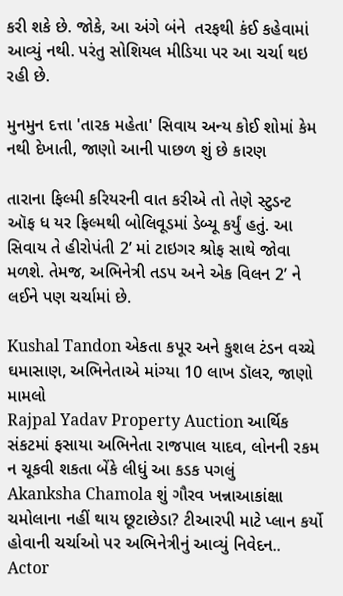કરી શકે છે. જોકે, આ અંગે બંને  તરફથી કંઈ કહેવામાં આવ્યું નથી. પરંતુ સોશિયલ મીડિયા પર આ ચર્ચા થઇ રહી છે.

મુનમુન દત્તા 'તારક મહેતા' સિવાય અન્ય કોઈ શોમાં કેમ નથી દેખાતી, જાણો આની પાછળ શું છે કારણ

તારાના ફિલ્મી કરિયરની વાત કરીએ તો તેણે સ્ટુડન્ટ ઑફ ધ યર ફિલ્મથી બોલિવૂડમાં ડેબ્યૂ કર્યું હતું. આ સિવાય તે હીરોપંતી 2’ માં ટાઇગર શ્રોફ સાથે જોવા મળશે. તેમજ, અભિનેત્રી તડપ અને એક વિલન 2’ ને લઈને પણ ચર્ચામાં છે.

Kushal Tandon એકતા કપૂર અને કુશલ ટંડન વચ્ચે ઘમાસાણ, અભિનેતાએ માંગ્યા 10 લાખ ડૉલર, જાણો મામલો
Rajpal Yadav Property Auction આર્થિક સંકટમાં ફસાયા અભિનેતા રાજપાલ યાદવ, લોનની રકમ ન ચૂકવી શકતા બેંકે લીધું આ કડક પગલું
Akanksha Chamola શું ગૌરવ ખન્નાઆકાંક્ષા ચમોલાના નહીં થાય છૂટાછેડા? ટીઆરપી માટે પ્લાન કર્યો હોવાની ચર્ચાઓ પર અભિનેત્રીનું આવ્યું નિવેદન..
Actor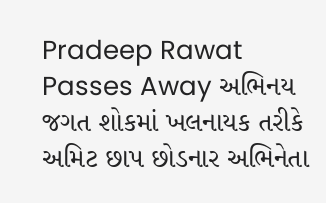Pradeep Rawat Passes Away અભિનય જગત શોકમાં ખલનાયક તરીકે અમિટ છાપ છોડનાર અભિનેતા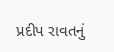પ્રદીપ રાવતનું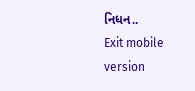નિધન..
Exit mobile version